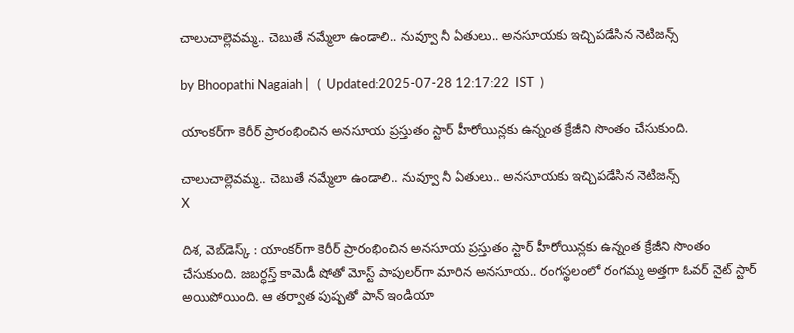చాలుచాల్లెవమ్మ.. చెబుతే నమ్మేలా ఉండాలి.. నువ్వూ నీ ఏతులు.. అనసూయకు ఇచ్చిపడేసిన నెటిజన్స్

by Bhoopathi Nagaiah |   (  Updated:2025-07-28 12:17:22  IST  )

యాంకర్‌గా కెరీర్ ప్రారంభించిన అనసూయ ప్రస్తుతం స్టార్ హీరోయిన్లకు ఉన్నంత క్రేజీని సొంతం చేసుకుంది.

చాలుచాల్లెవమ్మ.. చెబుతే నమ్మేలా ఉండాలి.. నువ్వూ నీ ఏతులు.. అనసూయకు ఇచ్చిపడేసిన నెటిజన్స్
X

దిశ, వెబ్‌డెస్క్ : యాంకర్‌గా కెరీర్ ప్రారంభించిన అనసూయ ప్రస్తుతం స్టార్ హీరోయిన్లకు ఉన్నంత క్రేజీని సొంతం చేసుకుంది. జబర్ధస్త్ కామెడీ షోతో మోస్ట్ పాపులర్‌గా మారిన అనసూయ.. రంగస్థలంలో రంగమ్మ అత్తగా ఓవర్ నైట్ స్టార్ అయిపోయింది. ఆ తర్వాత పుష్పతో పాన్ ఇండియా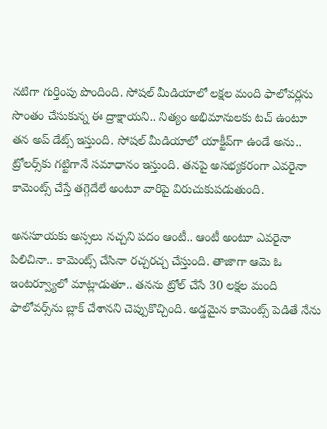నటిగా గుర్తింపు పొందింది. సోషల్ మీడియాలో లక్షల మంది ఫాలోవర్లను సొంతం చేసుకున్న ఈ ద్రాక్షాయని.. నిత్యం అభిమానులకు టచ్ ఉంటూ తన అప్ డేట్స్ ఇస్తుంది. సోషల్ మీడియాలో యాక్టీవ్‌గా ఉండే అను.. ట్రోలర్స్‌కు గట్టిగానే సమాధానం ఇస్తుంది. తనపై అసభ్యకరంగా ఎవరైనా కామెంట్స్ చేస్తే తగ్గెదేలే అంటూ వారిపై విరుచుకుపడుతుంది.

అనసూయకు అస్సలు నచ్చని పదం ఆంటీ.. ఆంటీ అంటూ ఎవరైనా పిలిచినా.. కామెంట్స్ చేసినా రచ్చరచ్చ చేస్తుంది. తాజాగా ఆమె ఓ ఇంటర్వ్యూలో మాట్లాడుతూ.. తనను ట్రోల్ చేసే 30 లక్షల మంది ఫాలోవర్స్‌ను బ్లాక్ చేశానని చెప్పుకొచ్చింది. అడ్డమైన కామెంట్స్ పెడితే నేను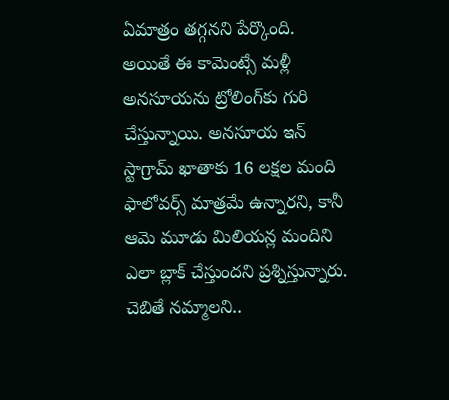ఏమాత్రం తగ్గనని పేర్కొంది. అయితే ఈ కామెంట్సే మళ్లీ అనసూయను ట్రోలింగ్‌కు గురి చేస్తున్నాయి. అనసూయ ఇన్ స్టాగ్రామ్ ఖాతాకు 16 లక్షల మంది ఫాలోవర్స్ మాత్రమే ఉన్నారని, కానీ ఆమె మూడు మిలియన్ల మందిని ఎలా బ్లాక్ చేస్తుందని ప్రశ్నిస్తున్నారు. చెబితే నమ్మాలని..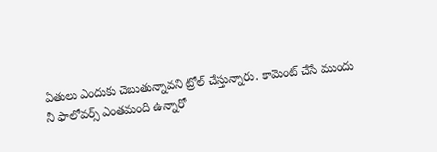ఏతులు ఎందుకు చెబుతున్నావని ట్రోల్ చేస్తున్నారు. కామెంట్ చేసే ముందు నీ ఫాలోవర్స్ ఎంతమంది ఉన్నారో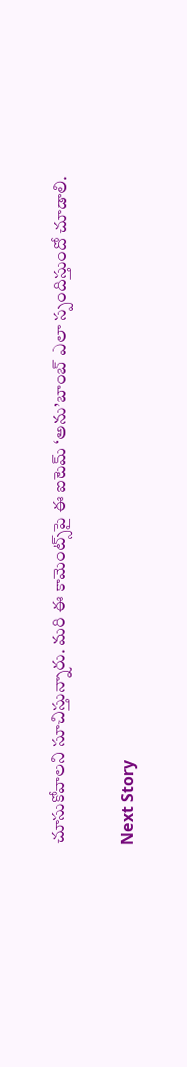చూసుకోవాలని సూచిస్తున్నారు. మరి ఈ కామెంట్స్‌పై ఈ ఐటెమ్ ‘అను’బాంబ్ ఎలా స్పందిస్తుందో చూడాలి.

Next Story